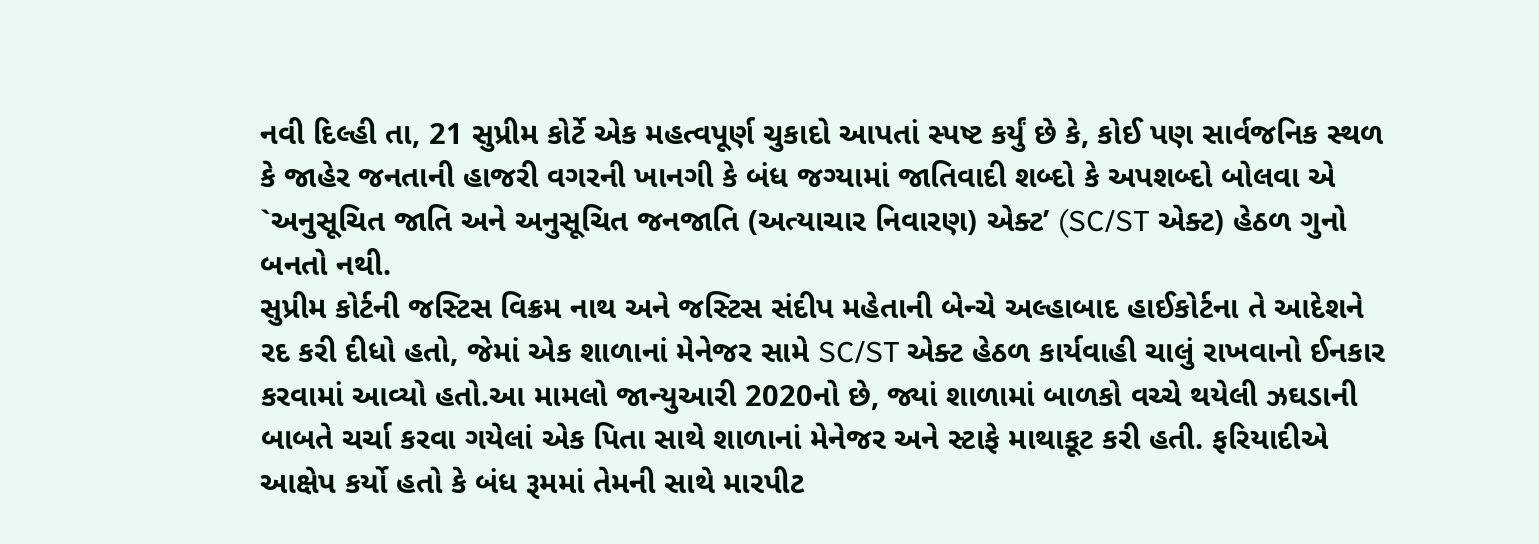નવી દિલ્હી તા, 21 સુપ્રીમ કોર્ટે એક મહત્વપૂર્ણ ચુકાદો આપતાં સ્પષ્ટ કર્યું છે કે, કોઈ પણ સાર્વજનિક સ્થળ કે જાહેર જનતાની હાજરી વગરની ખાનગી કે બંધ જગ્યામાં જાતિવાદી શબ્દો કે અપશબ્દો બોલવા એ `અનુસૂચિત જાતિ અને અનુસૂચિત જનજાતિ (અત્યાચાર નિવારણ) એક્ટ’ (SC/ST એક્ટ) હેઠળ ગુનો બનતો નથી.
સુપ્રીમ કોર્ટની જસ્ટિસ વિક્રમ નાથ અને જસ્ટિસ સંદીપ મહેતાની બેન્ચે અલ્હાબાદ હાઈકોર્ટના તે આદેશને રદ કરી દીધો હતો, જેમાં એક શાળાનાં મેનેજર સામે SC/ST એક્ટ હેઠળ કાર્યવાહી ચાલું રાખવાનો ઈનકાર કરવામાં આવ્યો હતો.આ મામલો જાન્યુઆરી 2020નો છે, જ્યાં શાળામાં બાળકો વચ્ચે થયેલી ઝઘડાની બાબતે ચર્ચા કરવા ગયેલાં એક પિતા સાથે શાળાનાં મેનેજર અને સ્ટાફે માથાકૂટ કરી હતી. ફરિયાદીએ આક્ષેપ કર્યો હતો કે બંધ રૂમમાં તેમની સાથે મારપીટ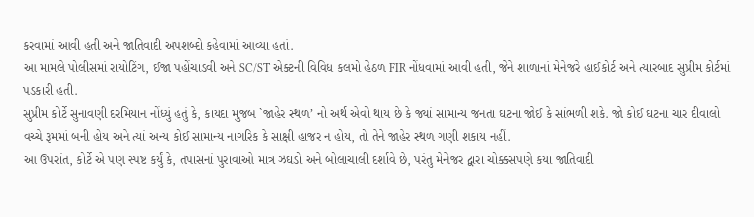કરવામાં આવી હતી અને જાતિવાદી અપશબ્દો કહેવામાં આવ્યા હતાં.
આ મામલે પોલીસમાં રાયોટિંગ, ઈજા પહોંચાડવી અને SC/ST એક્ટની વિવિધ કલમો હેઠળ FIR નોંધવામાં આવી હતી, જેને શાળાનાં મેનેજરે હાઈકોર્ટ અને ત્યારબાદ સુપ્રીમ કોર્ટમાં પડકારી હતી.
સુપ્રીમ કોર્ટે સુનાવણી દરમિયાન નોંધ્યું હતું કે, કાયદા મુજબ `જાહેર સ્થળ’ નો અર્થ એવો થાય છે કે જ્યાં સામાન્ય જનતા ઘટના જોઈ કે સાંભળી શકે. જો કોઈ ઘટના ચાર દીવાલો વચ્ચે રૂમમાં બની હોય અને ત્યાં અન્ય કોઈ સામાન્ય નાગરિક કે સાક્ષી હાજર ન હોય, તો તેને જાહેર સ્થળ ગણી શકાય નહીં.
આ ઉપરાંત, કોર્ટે એ પણ સ્પષ્ટ કર્યું કે, તપાસનાં પુરાવાઓ માત્ર ઝઘડો અને બોલાચાલી દર્શાવે છે, પરંતુ મેનેજર દ્વારા ચોક્કસપણે કયા જાતિવાદી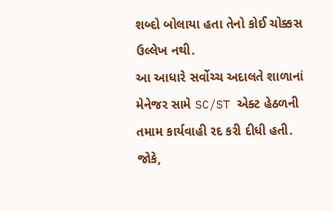શબ્દો બોલાયા હતા તેનો કોઈ ચોક્કસ ઉલ્લેખ નથી.
આ આધારે સર્વોચ્ચ અદાલતે શાળાનાં મેનેજર સામે SC/ST એક્ટ હેઠળની તમામ કાર્યવાહી રદ કરી દીધી હતી. જોકે,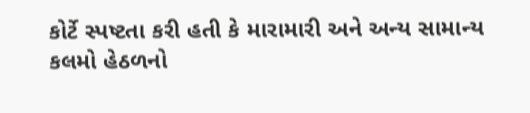કોર્ટે સ્પષ્ટતા કરી હતી કે મારામારી અને અન્ય સામાન્ય કલમો હેઠળનો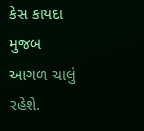કેસ કાયદા મુજબ આગળ ચાલું રહેશે.